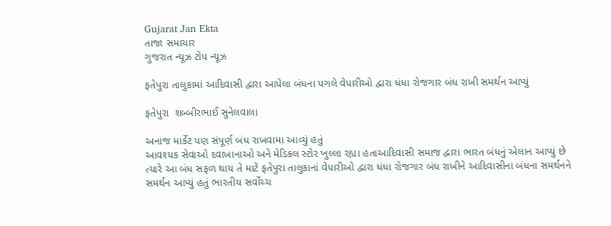Gujarat Jan Ekta
તાજા સમાચાર
ગુજરાત ન્યૂઝ ટોપ ન્યૂઝ

ફતેપુરા તાલુકામાં આદિવાસી દ્વારા આપેલા બંધના પગલે વેપારીઓ દ્વારા ધંધા રોજગાર બંધ રાખી સમર્થન આપ્યું

ફતેપુરા  શબ્બીરભાઈ સુનેલવાલા

અનાજ માર્કેટ પણ સંપૂર્ણ બંધ રાખવામા આવ્યું હતું
આવશ્યક સેવાઓ દવાખાનાઓ અને મેડિકલ સ્ટોર ખુલ્લા રહ્યા હતાઆદિવાસી સમાજ દ્વારા ભારત બંધનું એલાન આપ્યું છે ત્યારે આ બંધ સફળ થાય તે માટે ફતેપુરા તાલુકાનાં વેપારીઓ દ્વારા ધંધા રોજગાર બંધ રાખીને આદિવાસીના બંધના સમર્થનને સમર્થન આપ્યું હતું ભારતીય સર્વોચ્ચ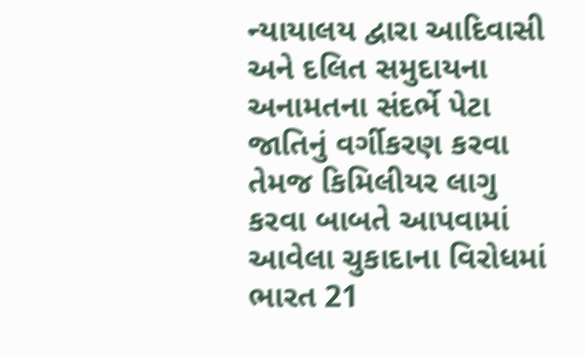ન્યાયાલય દ્વારા આદિવાસી અને દલિત સમુદાયના અનામતના સંદર્ભે પેટા જાતિનું વર્ગીકરણ કરવા તેમજ કિમિલીયર લાગુ કરવા બાબતે આપવામાં આવેલા ચુકાદાના વિરોધમાં ભારત 21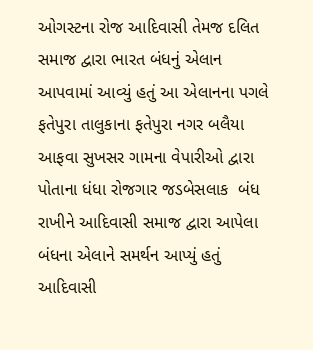ઓગસ્ટના રોજ આદિવાસી તેમજ દલિત સમાજ દ્વારા ભારત બંધનું એલાન આપવામાં આવ્યું હતું આ એલાનના પગલે ફતેપુરા તાલુકાના ફતેપુરા નગર બલૈયા આફવા સુખસર ગામના વેપારીઓ દ્વારા પોતાના ધંધા રોજગાર જડબેસલાક  બંધ રાખીને આદિવાસી સમાજ દ્વારા આપેલા બંધના એલાને સમર્થન આપ્યું હતું આદિવાસી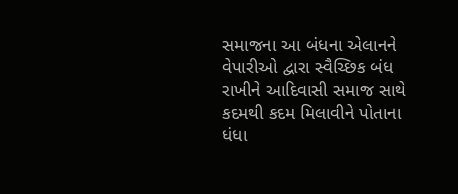સમાજના આ બંધના એલાનને વેપારીઓ દ્વારા સ્વૈચ્છિક બંધ રાખીને આદિવાસી સમાજ સાથે કદમથી કદમ મિલાવીને પોતાના ધંધા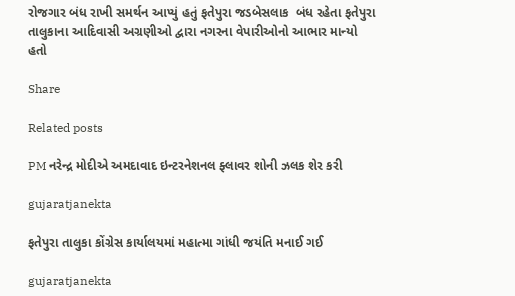રોજગાર બંધ રાખી સમર્થન આપ્યું હતું ફતેપુરા જડબેસલાક  બંધ રહેતા ફતેપુરા તાલુકાના આદિવાસી અગ્રણીઓ દ્વારા નગરના વેપારીઓનો આભાર માન્યો હતો

Share

Related posts

PM નરેન્દ્ર મોદીએ અમદાવાદ ઇન્ટરનેશનલ ફ્લાવર શોની ઝલક શેર કરી

gujaratjanekta

ફતેપુરા તાલુકા કોંગ્રેસ કાર્યાલયમાં મહાત્મા ગાંધી જયંતિ મનાઈ ગઈ

gujaratjanekta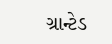ગ્રાન્ટેડ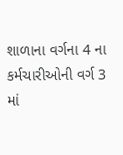શાળાના વર્ગના 4 ના કર્મચારીઓની વર્ગ 3 માં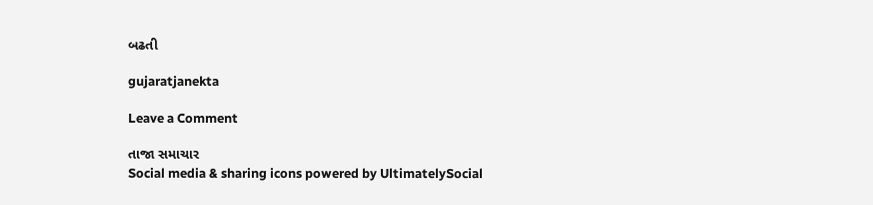બઢતી

gujaratjanekta

Leave a Comment

તાજા સમાચાર
Social media & sharing icons powered by UltimatelySocial